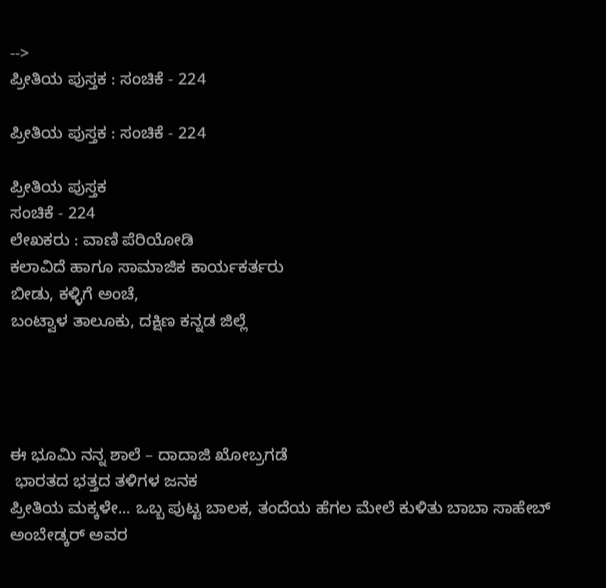-->
ಪ್ರೀತಿಯ ಪುಸ್ತಕ : ಸಂಚಿಕೆ - 224

ಪ್ರೀತಿಯ ಪುಸ್ತಕ : ಸಂಚಿಕೆ - 224

ಪ್ರೀತಿಯ ಪುಸ್ತಕ
ಸಂಚಿಕೆ - 224
ಲೇಖಕರು : ವಾಣಿ ಪೆರಿಯೋಡಿ
ಕಲಾವಿದೆ ಹಾಗೂ ಸಾಮಾಜಿಕ ಕಾರ್ಯಕರ್ತರು
ಬೀಡು, ಕಳ್ಳಿಗೆ ಅಂಚೆ,
ಬಂಟ್ವಾಳ ತಾಲೂಕು, ದಕ್ಷಿಣ ಕನ್ನಡ ಜಿಲ್ಲೆ




ಈ ಭೂಮಿ ನನ್ನ ಶಾಲೆ – ದಾದಾಜಿ ಖೋಬ್ರಗಡೆ
 ಭಾರತದ ಭತ್ತದ ತಳಿಗಳ ಜನಕ
ಪ್ರೀತಿಯ ಮಕ್ಕಳೇ... ಒಬ್ಬ ಪುಟ್ಟ ಬಾಲಕ, ತಂದೆಯ ಹೆಗಲ ಮೇಲೆ ಕುಳಿತು ಬಾಬಾ ಸಾಹೇಬ್ ಅಂಬೇಡ್ಕರ್ ಅವರ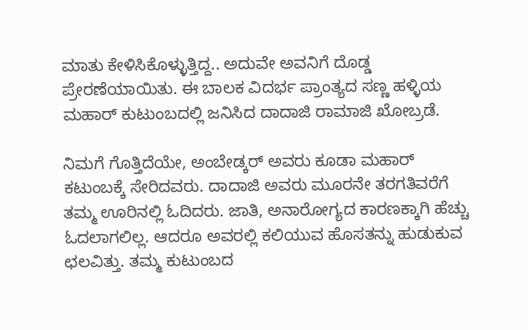ಮಾತು ಕೇಳಿಸಿಕೊಳ್ಳುತ್ತಿದ್ದ.. ಅದುವೇ ಅವನಿಗೆ ದೊಡ್ಡ ಪ್ರೇರಣೆಯಾಯಿತು. ಈ ಬಾಲಕ ವಿದರ್ಭ ಪ್ರಾಂತ್ಯದ ಸಣ್ಣ ಹಳ್ಳಿಯ ಮಹಾರ್ ಕುಟುಂಬದಲ್ಲಿ ಜನಿಸಿದ ದಾದಾಜಿ ರಾಮಾಜಿ ಖೋಬ್ರಡೆ.

ನಿಮಗೆ ಗೊತ್ತಿದೆಯೇ, ಅಂಬೇಡ್ಕರ್ ಅವರು ಕೂಡಾ ಮಹಾರ್ ಕಟುಂಬಕ್ಕೆ ಸೇರಿದವರು. ದಾದಾಜಿ ಅವರು ಮೂರನೇ ತರಗತಿವರೆಗೆ ತಮ್ಮ ಊರಿನಲ್ಲಿ ಓದಿದರು. ಜಾತಿ, ಅನಾರೋಗ್ಯದ ಕಾರಣಕ್ಕಾಗಿ ಹೆಚ್ಚು ಓದಲಾಗಲಿಲ್ಲ. ಆದರೂ ಅವರಲ್ಲಿ ಕಲಿಯುವ ಹೊಸತನ್ನು ಹುಡುಕುವ ಛಲವಿತ್ತು. ತಮ್ಮ ಕುಟುಂಬದ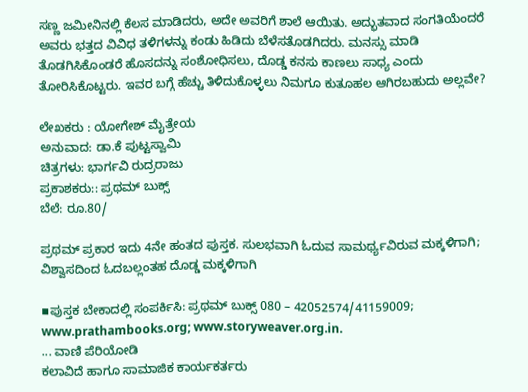ಸಣ್ಣ ಜಮೀನಿನಲ್ಲಿ ಕೆಲಸ ಮಾಡಿದರು, ಅದೇ ಅವರಿಗೆ ಶಾಲೆ ಆಯಿತು. ಅದ್ಭುತವಾದ ಸಂಗತಿಯೆಂದರೆ ಅವರು ಭತ್ತದ ವಿವಿಧ ತಳಿಗಳನ್ನು ಕಂಡು ಹಿಡಿದು ಬೆಳೆಸತೊಡಗಿದರು. ಮನಸ್ಸು ಮಾಡಿ ತೊಡಗಿಸಿಕೊಂಡರೆ ಹೊಸದನ್ನು ಸಂಶೋಧಿಸಲು, ದೊಡ್ಡ ಕನಸು ಕಾಣಲು ಸಾಧ್ಯ ಎಂದು ತೋರಿಸಿಕೊಟ್ಟರು. ಇವರ ಬಗ್ಗೆ ಹೆಚ್ಚು ತಿಳಿದುಕೊಳ್ಳಲು ನಿಮಗೂ ಕುತೂಹಲ ಆಗಿರಬಹುದು ಅಲ್ಲವೇ?

ಲೇಖಕರು : ಯೋಗೇಶ್ ಮೈತ್ರೇಯ
ಅನುವಾದ: ಡಾ.ಕೆ ಪುಟ್ಟಸ್ವಾಮಿ
ಚಿತ್ರಗಳು: ಭಾರ್ಗವಿ ರುದ್ರರಾಜು
ಪ್ರಕಾಶಕರು:: ಪ್ರಥಮ್ ಬುಕ್ಸ್
ಬೆಲೆ: ರೂ.80/

ಪ್ರಥಮ್ ಪ್ರಕಾರ ಇದು 4ನೇ ಹಂತದ ಪುಸ್ತಕ. ಸುಲಭವಾಗಿ ಓದುವ ಸಾಮರ್ಥ್ಯವಿರುವ ಮಕ್ಕಳಿಗಾಗಿ; ವಿಶ್ವಾಸದಿಂದ ಓದಬಲ್ಲಂತಹ ದೊಡ್ಡ ಮಕ್ಕಳಿಗಾಗಿ

▪ಪುಸ್ತಕ ಬೇಕಾದಲ್ಲಿ ಸಂಪರ್ಕಿಸಿ: ಪ್ರಥಮ್ ಬುಕ್ಸ್ 080 – 42052574/41159009; www.prathambooks.org; www.storyweaver.org.in.
... ವಾಣಿ ಪೆರಿಯೋಡಿ
ಕಲಾವಿದೆ ಹಾಗೂ ಸಾಮಾಜಿಕ ಕಾರ್ಯಕರ್ತರು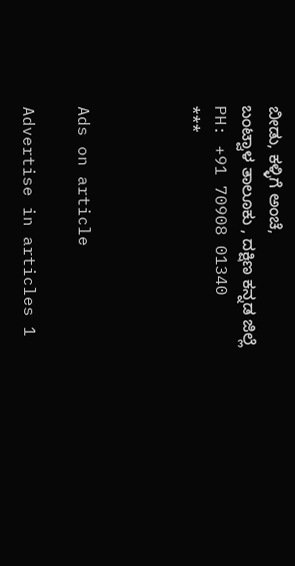ಬೀಡು, ಕಳ್ಳಿಗೆ ಅಂಚೆ,
ಬಂಟ್ವಾಳ ತಾಲೂಕು , ದಕ್ಷಿಣ ಕನ್ನಡ ಜಿಲ್ಲೆ
PH: +91 70908 01340
***



Ads on article

Advertise in articles 1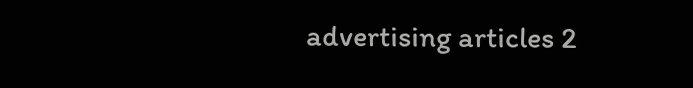advertising articles 2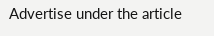Advertise under the article